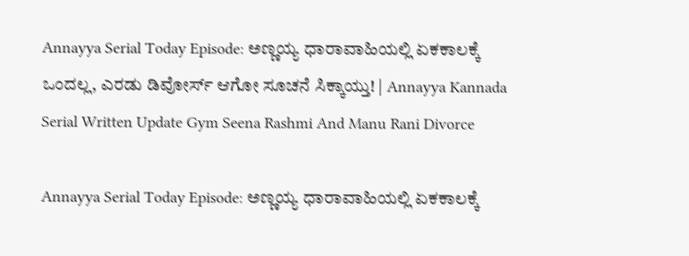Annayya Serial Today Episode: ಅಣ್ಣಯ್ಯ ಧಾರಾವಾಹಿಯಲ್ಲಿ ಏಕಕಾಲಕ್ಕೆ ಒಂದಲ್ಲ, ಎರಡು ಡಿವೋರ್ಸ್‌ ಆಗೋ ಸೂಚನೆ ಸಿಕ್ಕಾಯ್ತು! | Annayya Kannada Serial Written Update Gym Seena Rashmi And Manu Rani Divorce

Annayya Serial Today Episode: ಅಣ್ಣಯ್ಯ ಧಾರಾವಾಹಿಯಲ್ಲಿ ಏಕಕಾಲಕ್ಕೆ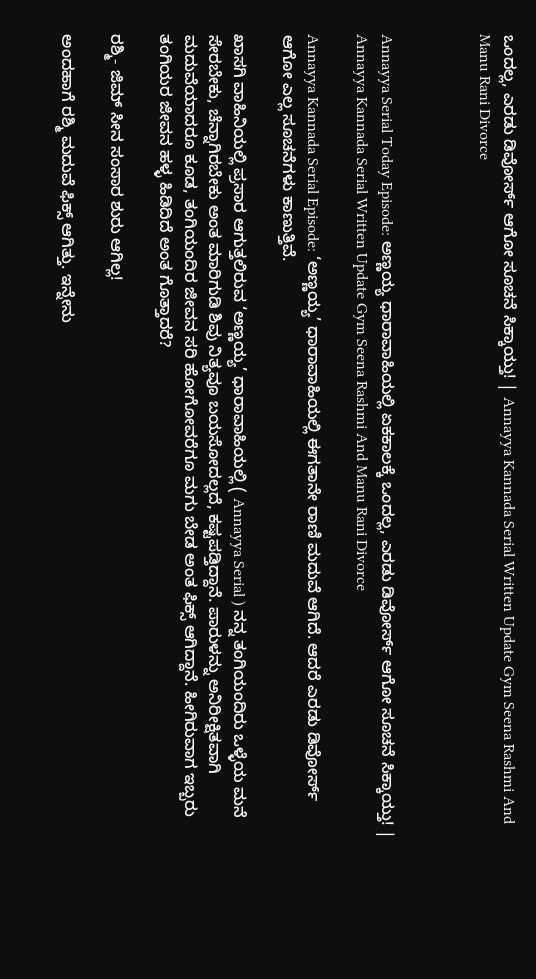ಒಂದಲ್ಲ, ಎರಡು ಡಿವೋರ್ಸ್‌ ಆಗೋ ಸೂಚನೆ ಸಿಕ್ಕಾಯ್ತು! | Annayya Kannada Serial Written Update Gym Seena Rashmi And Manu Rani Divorce



Annayya Serial Today Episode: ಅಣ್ಣಯ್ಯ ಧಾರಾವಾಹಿಯಲ್ಲಿ ಏಕಕಾಲಕ್ಕೆ ಒಂದಲ್ಲ, ಎರಡು ಡಿವೋರ್ಸ್‌ ಆಗೋ ಸೂಚನೆ ಸಿಕ್ಕಾಯ್ತು! | Annayya Kannada Serial Written Update Gym Seena Rashmi And Manu Rani Divorce

Annayya Kannada Serial Episode: ‘ಅಣ್ಣಯ್ಯ’ ಧಾರಾವಾಹಿಯಲ್ಲಿ ಈಗತಾನೇ ರಾಣಿ ಮದುವೆ ಆಗಿದೆ. ಆದರೆ ಎರಡು ಡಿವೋರ್ಸ್‌ ಆಗೋ ಎಲ್ಲ ಸೂಚನೆಗಳು ಕಾಣುತ್ತಿವೆ.

ಖಾಸಗಿ ವಾಹಿನಿಯಲ್ಲಿ ಪ್ರಸಾರ ಆಗುತ್ತಲಿರುವ ‘ಅಣ್ಣಯ್ಯ’ ಧಾರಾವಾಹಿಯಲ್ಲಿ ( Annayya Serial ) ನನ್ನ ತಂಗಿಯಂದಿರು ಒಳ್ಳೆಯ ಮನೆ ಸೇರಬೇಕು, ಚೆನ್ನಾಗಿರಬೇಕು ಅಂತ ಮಾರಿಗುಡಿ ಶಿವು ನಿತ್ಯವೂ ಬಯಸೋದಲ್ಲದೆ, ಕಷ್ಟಪಡ್ತಿದ್ದಾನೆ. ಪಾರುಳನ್ನು ಅನಿರೀಕ್ಷಿತವಾಗಿ ಮದುವೆಯಾದರೂ ಕೂಡ, ತಂಗಿಯಂದಿರ ಜೀವನ ಸರಿ ಹೋಗೋವರೆಗೂ ಮಗು ಬೇಡ ಅಂತ ಫಿಕ್ಸ್‌ ಆಗಿದ್ದಾನೆ. ಹೀಗಿರುವಾಗ ಇಬ್ಬರು ತಂಗಿಯರ ಜೀವನ ಹಳ್ಳ ಹಿಡಿದಿದೆ ಅಂತ ಗೊತ್ತಾದರೆ?

ರಶ್ಮಿ- ಜಿಮ್‌ ಸೀನ ಸಂಸಾರ ಶುರು ಆಗಿಲ್ಲ!

ಅಂದಹಾಗೆ ರಶ್ಮಿ ಮದುವೆ ಫಿಕ್ಸ್‌ ಆಗಿತ್ತು. ಇನ್ನೇನು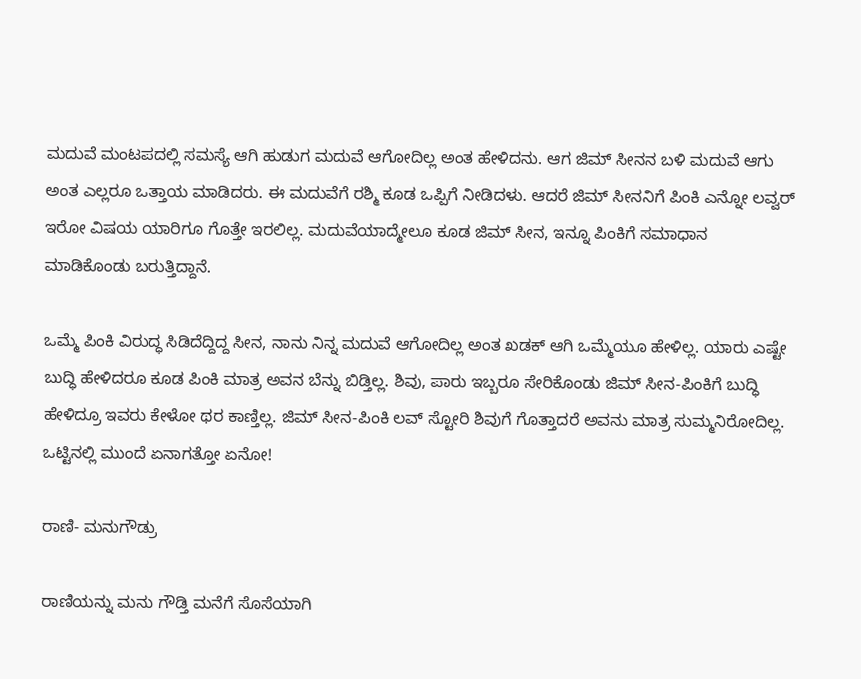ಮದುವೆ ಮಂಟಪದಲ್ಲಿ ಸಮಸ್ಯೆ ಆಗಿ ಹುಡುಗ ಮದುವೆ ಆಗೋದಿಲ್ಲ ಅಂತ ಹೇಳಿದನು. ಆಗ ಜಿಮ್‌ ಸೀನನ ಬಳಿ ಮದುವೆ ಆಗು ಅಂತ ಎಲ್ಲರೂ ಒತ್ತಾಯ ಮಾಡಿದರು. ಈ ಮದುವೆಗೆ ರಶ್ಮಿ ಕೂಡ ಒಪ್ಪಿಗೆ ನೀಡಿದಳು. ಆದರೆ ಜಿಮ್‌ ಸೀನನಿಗೆ ಪಿಂಕಿ ಎನ್ನೋ ಲವ್ವರ್‌ ಇರೋ ವಿಷಯ ಯಾರಿಗೂ ಗೊತ್ತೇ ಇರಲಿಲ್ಲ. ಮದುವೆಯಾದ್ಮೇಲೂ ಕೂಡ ಜಿಮ್‌ ಸೀನ, ಇನ್ನೂ ಪಿಂಕಿಗೆ ಸಮಾಧಾನ ಮಾಡಿಕೊಂಡು ಬರುತ್ತಿದ್ದಾನೆ.

ಒಮ್ಮೆ ಪಿಂಕಿ ವಿರುದ್ಧ ಸಿಡಿದೆದ್ದಿದ್ದ ಸೀನ, ನಾನು ನಿನ್ನ ಮದುವೆ ಆಗೋದಿಲ್ಲ ಅಂತ ಖಡಕ್‌ ಆಗಿ ಒಮ್ಮೆಯೂ ಹೇಳಿಲ್ಲ. ಯಾರು ಎಷ್ಟೇ ಬುದ್ಧಿ ಹೇಳಿದರೂ ಕೂಡ ಪಿಂಕಿ ಮಾತ್ರ ಅವನ ಬೆನ್ನು ಬಿಡ್ತಿಲ್ಲ. ಶಿವು, ಪಾರು ಇಬ್ಬರೂ ಸೇರಿಕೊಂಡು ಜಿಮ್‌ ಸೀನ-ಪಿಂಕಿಗೆ ಬುದ್ಧಿ ಹೇಳಿದ್ರೂ ಇವರು ಕೇಳೋ ಥರ ಕಾಣ್ತಿಲ್ಲ. ಜಿಮ್‌ ಸೀನ-ಪಿಂಕಿ ಲವ್‌ ಸ್ಟೋರಿ ಶಿವುಗೆ ಗೊತ್ತಾದರೆ ಅವನು ಮಾತ್ರ ಸುಮ್ಮನಿರೋದಿಲ್ಲ. ಒಟ್ಟಿನಲ್ಲಿ ಮುಂದೆ ಏನಾಗತ್ತೋ ಏನೋ!

ರಾಣಿ- ಮನುಗೌಡ್ರು

ರಾಣಿಯನ್ನು ಮನು ಗೌಡ್ತಿ ಮನೆಗೆ ಸೊಸೆಯಾಗಿ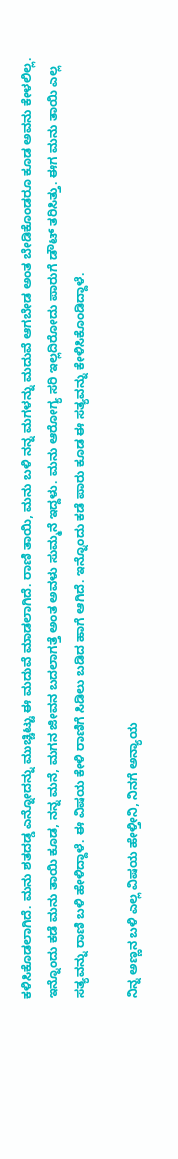ಕಳಿಸಿಕೊಡಲಾಗಿದೆ. ಮನು ಶತದಡ್ಡ ಎನ್ನೋದನ್ನು ಮುಚ್ಚಿಟ್ಟು ಈ ಮದುವೆ ಮಾಡಲಾಗಿದೆ. ರಾಣಿ ತಾಯಿ, ಮನು ಬಳಿ ನನ್ನ ಮಗಳನ್ನು ಮದುವೆ ಆಗಬೇಡ ಅಂತ ಬೇಡಿಕೊಂಡರೂ ಕೂಡ ಅವನು ಕೇಳಲಿಲ್ಲ. ಇನ್ನೊಂದು ಕಡೆ ಮನು ತಾಯಿ ಕೂಡ, ನನ್ನ ಮನೆ, ಮಗನ ಜೀವನ ಬದಲಾಗತ್ತೆ ಅಂತ ಅವಳು ಸುಮ್ಮನೆ ಇದ್ದಳು. ಮನು ಆರೋಗ್ಯ ಸರಿ ಇಲ್ಲದಿರೋದು ಪಾರುಗೆ ಡೌಟ್‌ ತರಿಸಿತ್ತು. ಈಗ ಮನು ತಾಯಿ ಎಲ್ಲ ಸತ್ಯವನ್ನು ರಾಣಿ ಬಳಿ ಹೇಳಿದ್ದಾಳೆ. ಈ ವಿಷಯ ಕೇಳಿ ರಾಣಿಗೆ ಸಿಡಿಲು ಬಡಿದ ಹಾಗೆ ಆಗಿದೆ. ಇನ್ನೊಂದು ಕಡೆ ಪಾರು ಕೂಡ ಈ ಸತ್ಯವನ್ನು ಕೇಳಿಸಿಕೊಂಡಿದ್ದಾಳೆ.

ನಿನ್ನ ಅಣ್ಣನ ಬಳಿ ಎಲ್ಲ ವಿಷಯ ಹೇಳ್ತೀನಿ, ನಿನಗೆ ಅನ್ಯಾಯ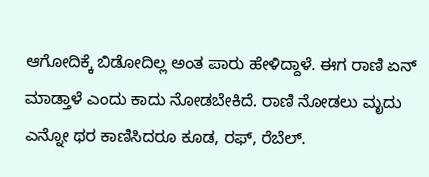ಆಗೋದಿಕ್ಕೆ ಬಿಡೋದಿಲ್ಲ ಅಂತ ಪಾರು ಹೇಳಿದ್ದಾಳೆ. ಈಗ ರಾಣಿ ಏನ್‌ ಮಾಡ್ತಾಳೆ ಎಂದು ಕಾದು ನೋಡಬೇಕಿದೆ. ರಾಣಿ ನೋಡಲು ಮೃದು ಎನ್ನೋ ಥರ ಕಾಣಿಸಿದರೂ ಕೂಡ, ರಫ್‌, ರೆಬೆಲ್.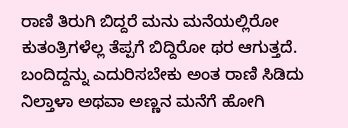ರಾಣಿ ತಿರುಗಿ ಬಿದ್ದರೆ ಮನು ಮನೆಯಲ್ಲಿರೋ ಕುತಂತ್ರಿಗಳೆಲ್ಲ ತೆಪ್ಪಗೆ ಬಿದ್ದಿರೋ ಥರ ಆಗುತ್ತದೆ. ಬಂದಿದ್ದನ್ನು ಎದುರಿಸಬೇಕು ಅಂತ ರಾಣಿ ಸಿಡಿದು ನಿಲ್ತಾಳಾ ಅಥವಾ ಅಣ್ಣನ ಮನೆಗೆ ಹೋಗಿ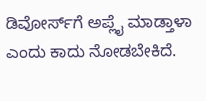ಡಿವೋರ್ಸ್‌ಗೆ ಅಪ್ಲೈ ಮಾಡ್ತಾಳಾ ಎಂದು ಕಾದು ನೋಡಬೇಕಿದೆ.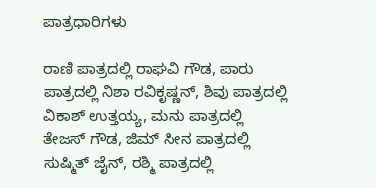ಪಾತ್ರಧಾರಿಗಳು

ರಾಣಿ ಪಾತ್ರದಲ್ಲಿ ರಾಘವಿ ಗೌಡ, ಪಾರು ಪಾತ್ರದಲ್ಲಿ ನಿಶಾ ರವಿಕೃಷ್ಣನ್‌, ಶಿವು ಪಾತ್ರದಲ್ಲಿ ವಿಕಾಶ್‌ ಉತ್ತಯ್ಯ, ಮನು ಪಾತ್ರದಲ್ಲಿ ತೇಜಸ್‌ ಗೌಡ, ಜಿಮ್‌ ಸೀನ ಪಾತ್ರದಲ್ಲಿ ಸುಷ್ಮಿತ್‌ ಜೈನ್‌, ರಶ್ಮಿ ಪಾತ್ರದಲ್ಲಿ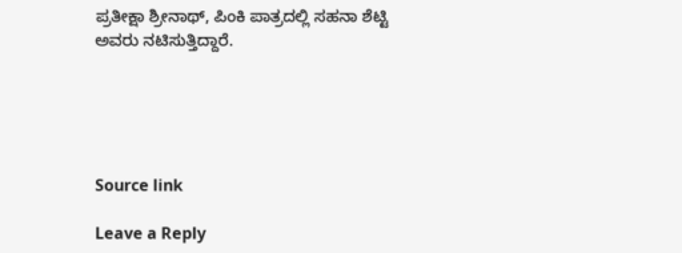ಪ್ರತೀಕ್ಷಾ ಶ್ರೀನಾಥ್‌, ಪಿಂಕಿ ಪಾತ್ರದಲ್ಲಿ ಸಹನಾ ಶೆಟ್ಟಿ ಅವರು ನಟಿಸುತ್ತಿದ್ದಾರೆ.





Source link

Leave a Reply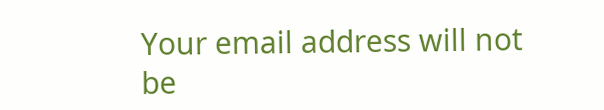Your email address will not be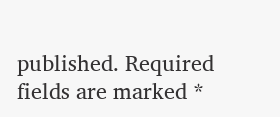published. Required fields are marked *